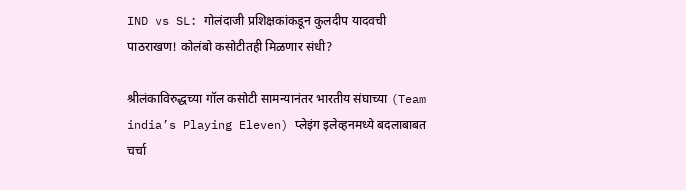IND vs SL: गोलंदाजी प्रशिक्षकांकडून कुलदीप यादवची पाठराखण! कोलंबो कसोटीतही मिळणार संधी?

श्रीलंकाविरुद्धच्या गॉल कसोटी सामन्यानंतर भारतीय संघाच्या (Team india’s Playing Eleven) प्लेइंग इलेव्हनमध्ये बदलाबाबत चर्चा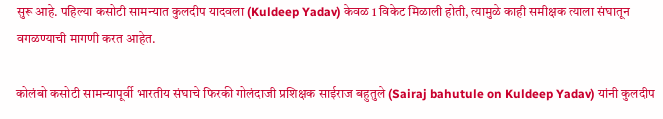सुरू आहे. पहिल्या कसोटी सामन्यात कुलदीप यादवला (Kuldeep Yadav) केवळ 1 विकेट मिळाली होती, त्यामुळे काही समीक्षक त्याला संघातून वगळण्याची मागणी करत आहेत.

कोलंबो कसोटी सामन्यापूर्वी भारतीय संघाचे फिरकी गोलंदाजी प्रशिक्षक साईराज बहुतुले (Sairaj bahutule on Kuldeep Yadav) यांनी कुलदीप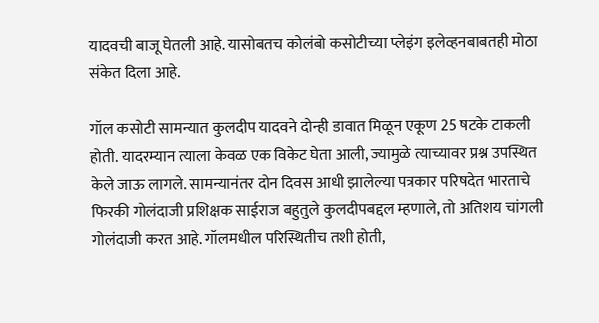यादवची बाजू घेतली आहे. यासोबतच कोलंबो कसोटीच्या प्लेइंग इलेव्हनबाबतही मोठा संकेत दिला आहे.

गॉल कसोटी सामन्यात कुलदीप यादवने दोन्ही डावात मिळून एकूण 25 षटके टाकली होती. यादरम्यान त्याला केवळ एक विकेट घेता आली, ज्यामुळे त्याच्यावर प्रश्न उपस्थित केले जाऊ लागले. सामन्यानंतर दोन दिवस आधी झालेल्या पत्रकार परिषदेत भारताचे फिरकी गोलंदाजी प्रशिक्षक साईराज बहुतुले कुलदीपबद्दल म्हणाले, तो अतिशय चांगली गोलंदाजी करत आहे. गॉलमधील परिस्थितीच तशी होती,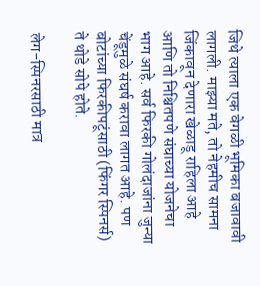जिथे त्याला एक वेगळी भूमिका बजावावी लागली. माझ्या मते, तो नेहमीच सामना जिंकावून देणारा खेळाडू राहिला आहे आणि तो निश्चितपणे संघाच्या योजनेचा भाग आहे. सर्व फिरकी गोलंदाजांना जुन्या चेंडूमुळे संघर्ष करावा लागत आहे. पण बोटांच्या फिरकीपटूंसाठी (फिंगर स्पिनर्स) ते थोडे सोपे होते.

लेग-स्पिनरसाठी मात्र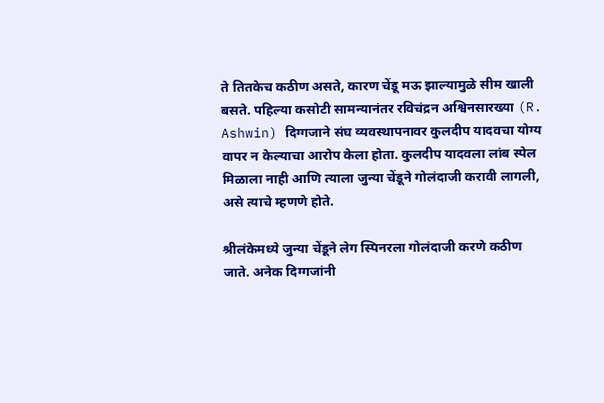ते तितकेच कठीण असते, कारण चेंडू मऊ झाल्यामुळे सीम खाली बसते. पहिल्या कसोटी सामन्यानंतर रविचंद्रन अश्विनसारख्या (R. Ashwin) दिग्गजाने संघ व्यवस्थापनावर कुलदीप यादवचा योग्य वापर न केल्याचा आरोप केला होता. कुलदीप यादवला लांब स्पेल मिळाला नाही आणि त्याला जुन्या चेंडूने गोलंदाजी करावी लागली, असे त्याचे म्हणणे होते.

श्रीलंकेमध्ये जुन्या चेंडूने लेग स्पिनरला गोलंदाजी करणे कठीण जाते. अनेक दिग्गजांनी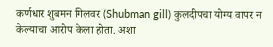कर्णधार शुबमन गिलवर (Shubman gill) कुलदीपचा योग्य वापर न केल्याचा आरोप केला होता. अशा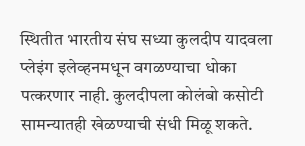स्थितीत भारतीय संघ सध्या कुलदीप यादवला प्लेइंग इलेव्हनमधून वगळण्याचा धोका पत्करणार नाही. कुलदीपला कोलंबो कसोटी सामन्यातही खेळण्याची संधी मिळू शकते.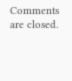Comments are closed.